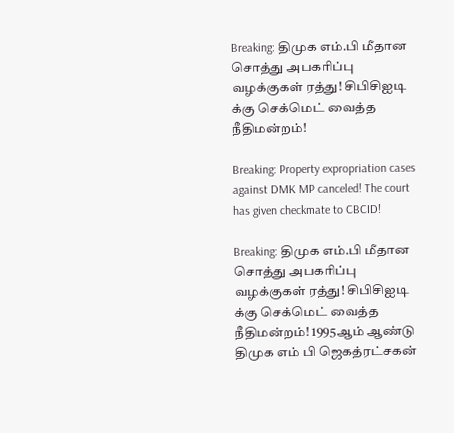Breaking: திமுக எம்.பி மீதான சொத்து அபகரிப்பு வழக்குகள் ரத்து! சிபிசிஐடி க்கு செக்மெட் வைத்த நீதிமன்றம்!

Breaking: Property expropriation cases against DMK MP canceled! The court has given checkmate to CBCID!

Breaking: திமுக எம்.பி மீதான சொத்து அபகரிப்பு வழக்குகள் ரத்து! சிபிசிஐடி க்கு செக்மெட் வைத்த நீதிமன்றம்! 1995ஆம் ஆண்டு திமுக எம் பி ஜெகத்ரட்சகன்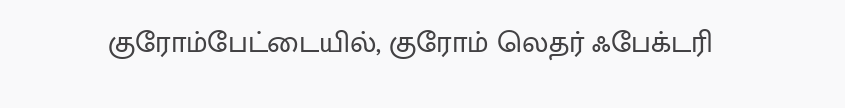குரோம்பேட்டையில், குரோம் லெதர் ஃபேக்டரி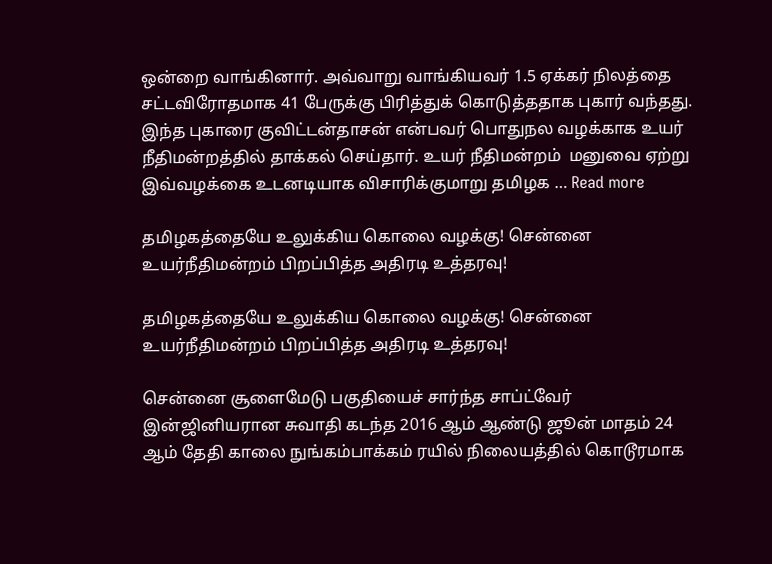ஒன்றை வாங்கினார். அவ்வாறு வாங்கியவர் 1.5 ஏக்கர் நிலத்தை சட்டவிரோதமாக 41 பேருக்கு பிரித்துக் கொடுத்ததாக புகார் வந்தது. இந்த புகாரை குவிட்டன்தாசன் என்பவர் பொதுநல வழக்காக உயர் நீதிமன்றத்தில் தாக்கல் செய்தார். உயர் நீதிமன்றம்  மனுவை ஏற்று இவ்வழக்கை உடனடியாக விசாரிக்குமாறு தமிழக … Read more

தமிழகத்தையே உலுக்கிய கொலை வழக்கு! சென்னை உயர்நீதிமன்றம் பிறப்பித்த அதிரடி உத்தரவு!

தமிழகத்தையே உலுக்கிய கொலை வழக்கு! சென்னை உயர்நீதிமன்றம் பிறப்பித்த அதிரடி உத்தரவு!

சென்னை சூளைமேடு பகுதியைச் சார்ந்த சாப்ட்வேர் இன்ஜினியரான சுவாதி கடந்த 2016 ஆம் ஆண்டு ஜூன் மாதம் 24 ஆம் தேதி காலை நுங்கம்பாக்கம் ரயில் நிலையத்தில் கொடூரமாக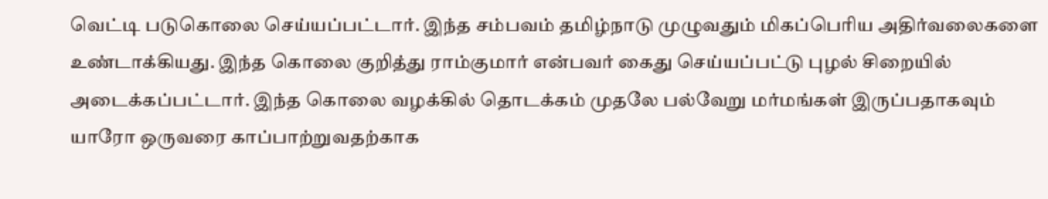வெட்டி படுகொலை செய்யப்பட்டார். இந்த சம்பவம் தமிழ்நாடு முழுவதும் மிகப்பெரிய அதிர்வலைகளை உண்டாக்கியது. இந்த கொலை குறித்து ராம்குமார் என்பவர் கைது செய்யப்பட்டு புழல் சிறையில் அடைக்கப்பட்டார். இந்த கொலை வழக்கில் தொடக்கம் முதலே பல்வேறு மர்மங்கள் இருப்பதாகவும் யாரோ ஒருவரை காப்பாற்றுவதற்காக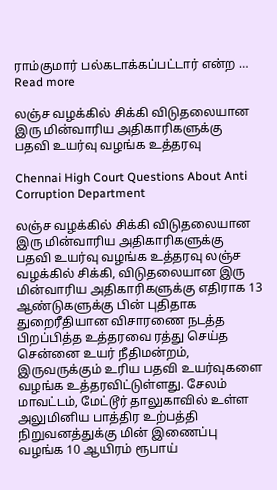ராம்குமார் பல்கடாக்கப்பட்டார் என்ற … Read more

லஞ்ச வழக்கில் சிக்கி விடுதலையான இரு மின்வாரிய அதிகாரிகளுக்கு பதவி உயர்வு வழங்க உத்தரவு

Chennai High Court Questions About Anti Corruption Department

லஞ்ச வழக்கில் சிக்கி விடுதலையான இரு மின்வாரிய அதிகாரிகளுக்கு பதவி உயர்வு வழங்க உத்தரவு லஞ்ச வழக்கில் சிக்கி, விடுதலையான இரு மின்வாரிய அதிகாரிகளுக்கு எதிராக 13 ஆண்டுகளுக்கு பின் புதிதாக துறைரீதியான விசாரணை நடத்த பிறப்பித்த உத்தரவை ரத்து செய்த சென்னை உயர் நீதிமன்றம், இருவருக்கும் உரிய பதவி உயர்வுகளை வழங்க உத்தரவிட்டுள்ளது. சேலம் மாவட்டம், மேட்டூர் தாலுகாவில் உள்ள அலுமினிய பாத்திர உற்பத்தி நிறுவனத்துக்கு மின் இணைப்பு வழங்க 10 ஆயிரம் ரூபாய்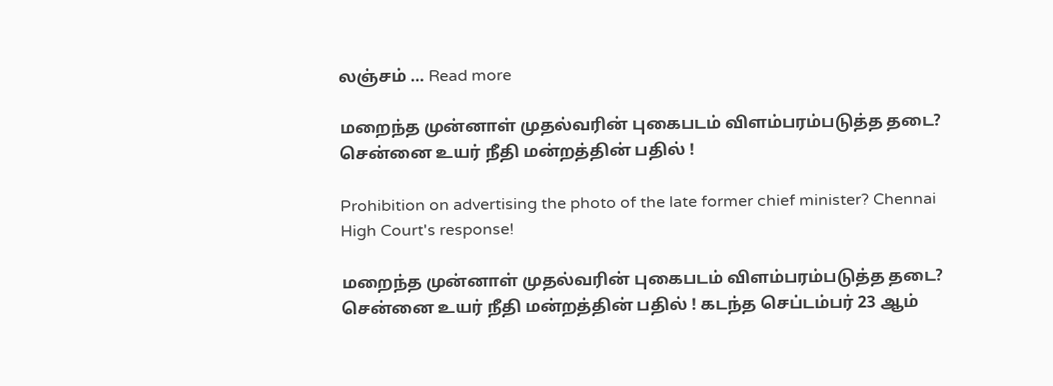லஞ்சம் … Read more

மறைந்த முன்னாள் முதல்வரின் புகைபடம் விளம்பரம்படுத்த தடை? சென்னை உயர் நீதி மன்றத்தின் பதில் !

Prohibition on advertising the photo of the late former chief minister? Chennai High Court's response!

மறைந்த முன்னாள் முதல்வரின் புகைபடம் விளம்பரம்படுத்த தடை? சென்னை உயர் நீதி மன்றத்தின் பதில் ! கடந்த செப்டம்பர் 23 ஆம்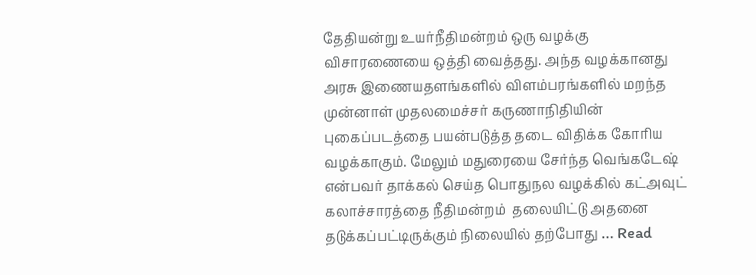தேதியன்று உயர்நீதிமன்றம் ஒரு வழக்கு விசாரணையை ஒத்தி வைத்தது. அந்த வழக்கானது அரசு இணையதளங்களில் விளம்பரங்களில் மறந்த முன்னாள் முதலமைச்சர் கருணாநிதியின் புகைப்படத்தை பயன்படுத்த தடை விதிக்க கோரிய வழக்காகும். மேலும் மதுரையை சேர்ந்த வெங்கடேஷ் என்பவர் தாக்கல் செய்த பொதுநல வழக்கில் கட்அவுட் கலாச்சாரத்தை நீதிமன்றம்  தலையிட்டு அதனை தடுக்கப்பட்டிருக்கும் நிலையில் தற்போது … Read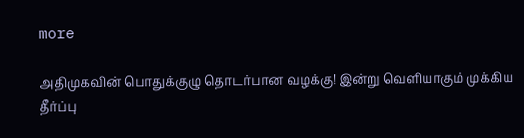more

அதிமுகவின் பொதுக்குழு தொடர்பான வழக்கு! இன்று வெளியாகும் முக்கிய தீர்ப்பு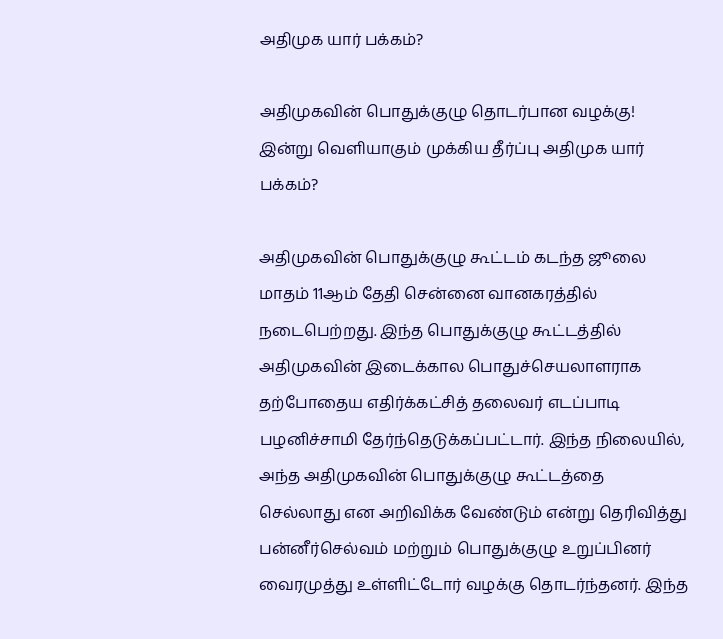அதிமுக யார் பக்கம்?

அதிமுகவின் பொதுக்குழு தொடர்பான வழக்கு! இன்று வெளியாகும் முக்கிய தீர்ப்பு அதிமுக யார் பக்கம்?

அதிமுகவின் பொதுக்குழு கூட்டம் கடந்த ஜூலை மாதம் 11ஆம் தேதி சென்னை வானகரத்தில் நடைபெற்றது. இந்த பொதுக்குழு கூட்டத்தில் அதிமுகவின் இடைக்கால பொதுச்செயலாளராக தற்போதைய எதிர்க்கட்சித் தலைவர் எடப்பாடி பழனிச்சாமி தேர்ந்தெடுக்கப்பட்டார். இந்த நிலையில், அந்த அதிமுகவின் பொதுக்குழு கூட்டத்தை செல்லாது என அறிவிக்க வேண்டும் என்று தெரிவித்து பன்னீர்செல்வம் மற்றும் பொதுக்குழு உறுப்பினர் வைரமுத்து உள்ளிட்டோர் வழக்கு தொடர்ந்தனர். இந்த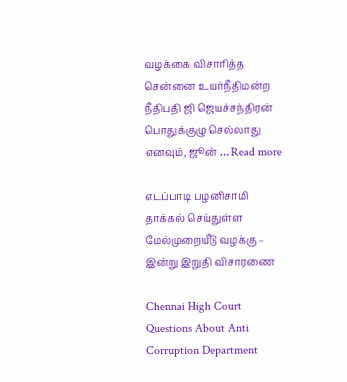வழக்கை விசாரித்த சென்னை உயர்நீதிமன்ற நீதிபதி ஜி ஜெயச்சந்திரன் பொதுக்குழு செல்லாது எனவும், ஜூன் … Read more

எடப்பாடி பழனிசாமி தாக்கல் செய்துள்ள மேல்முறையீடு வழக்கு – இன்று இறுதி விசாரணை

Chennai High Court Questions About Anti Corruption Department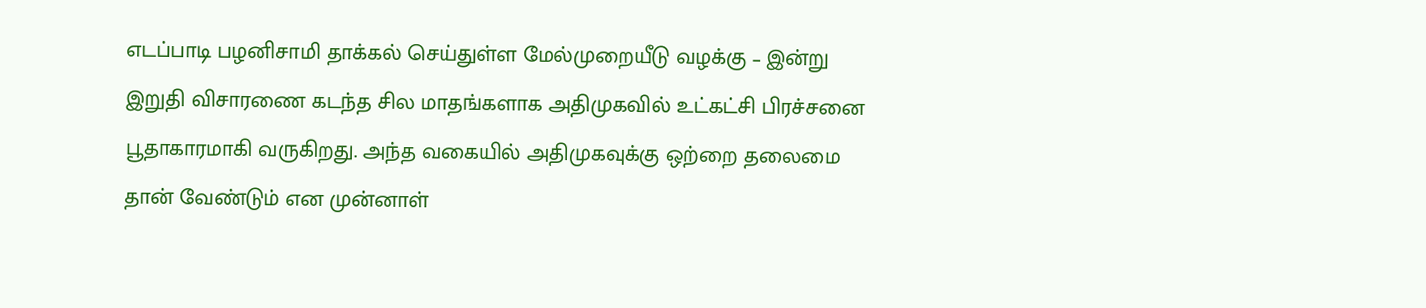எடப்பாடி பழனிசாமி தாக்கல் செய்துள்ள மேல்முறையீடு வழக்கு – இன்று இறுதி விசாரணை கடந்த சில மாதங்களாக அதிமுகவில் உட்கட்சி பிரச்சனை பூதாகாரமாகி வருகிறது. அந்த வகையில் அதிமுகவுக்கு ஒற்றை தலைமை தான் வேண்டும் என முன்னாள்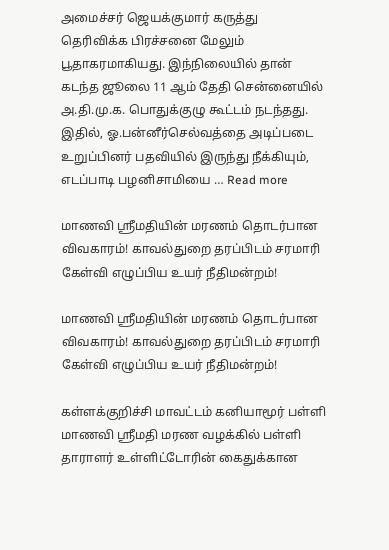அமைச்சர் ஜெயக்குமார் கருத்து தெரிவிக்க பிரச்சனை மேலும் பூதாகரமாகியது. இந்நிலையில் தான் கடந்த ஜூலை 11 ஆம் தேதி சென்னையில் அ.தி.மு.க. பொதுக்குழு கூட்டம் நடந்தது. இதில், ஓ.பன்னீர்செல்வத்தை அடிப்படை உறுப்பினர் பதவியில் இருந்து நீக்கியும், எடப்பாடி பழனிசாமியை … Read more

மாணவி ஸ்ரீமதியின் மரணம் தொடர்பான விவகாரம்! காவல்துறை தரப்பிடம் சரமாரி கேள்வி எழுப்பிய உயர் நீதிமன்றம்!

மாணவி ஸ்ரீமதியின் மரணம் தொடர்பான விவகாரம்! காவல்துறை தரப்பிடம் சரமாரி கேள்வி எழுப்பிய உயர் நீதிமன்றம்!

கள்ளக்குறிச்சி மாவட்டம் கனியாமூர் பள்ளி மாணவி ஸ்ரீமதி மரண வழக்கில் பள்ளி தாராளர் உள்ளிட்டோரின் கைதுக்கான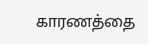காரணத்தை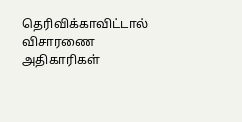தெரிவிக்காவிட்டால் விசாரணை அதிகாரிகள்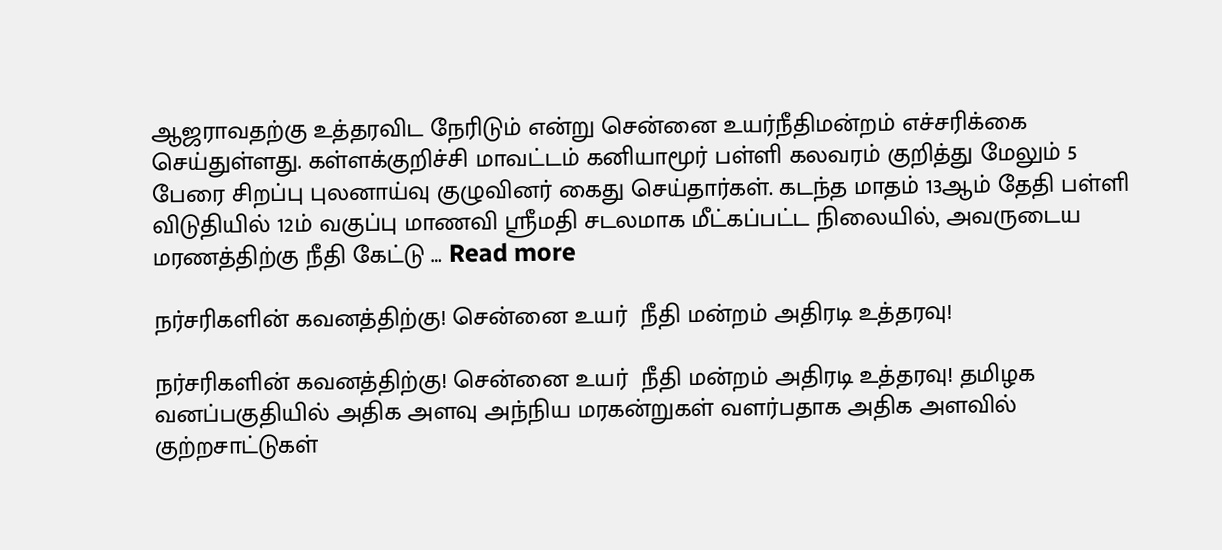ஆஜராவதற்கு உத்தரவிட நேரிடும் என்று சென்னை உயர்நீதிமன்றம் எச்சரிக்கை செய்துள்ளது. கள்ளக்குறிச்சி மாவட்டம் கனியாமூர் பள்ளி கலவரம் குறித்து மேலும் 5 பேரை சிறப்பு புலனாய்வு குழுவினர் கைது செய்தார்கள். கடந்த மாதம் 13ஆம் தேதி பள்ளி விடுதியில் 12ம் வகுப்பு மாணவி ஸ்ரீமதி சடலமாக மீட்கப்பட்ட நிலையில், அவருடைய மரணத்திற்கு நீதி கேட்டு … Read more

நர்சரிகளின் கவனத்திற்கு! சென்னை உயர்  நீதி மன்றம் அதிரடி உத்தரவு!

நர்சரிகளின் கவனத்திற்கு! சென்னை உயர்  நீதி மன்றம் அதிரடி உத்தரவு! தமிழக வனப்பகுதியில் அதிக அளவு அந்நிய மரகன்றுகள் வளர்பதாக அதிக அளவில் குற்றசாட்டுகள்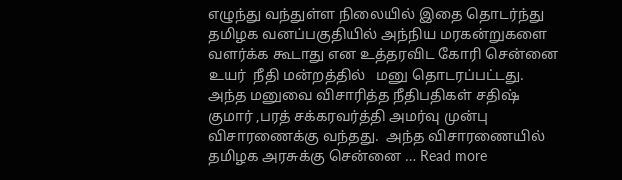எழுந்து வந்துள்ள நிலையில் இதை தொடர்ந்து   தமிழக வனப்பகுதியில் அந்நிய மரகன்றுகளை வளர்க்க கூடாது என உத்தரவிட கோரி சென்னை உயர்  நீதி மன்றத்தில்   மனு தொடரப்பட்டது. அந்த மனுவை விசாரித்த நீதிபதிகள் சதிஷ் குமார் ,பரத் சக்கரவர்த்தி அமர்வு முன்பு விசாரணைக்கு வந்தது.  அந்த விசாரணையில் தமிழக அரசுக்கு சென்னை … Read more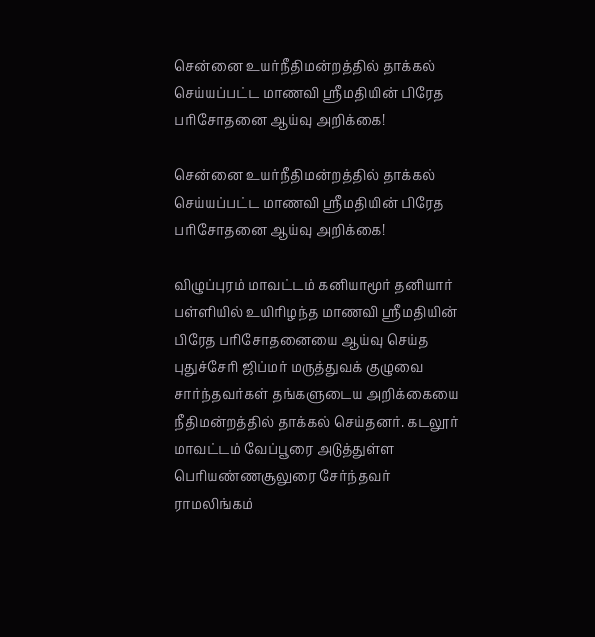சென்னை உயர்நீதிமன்றத்தில் தாக்கல் செய்யப்பட்ட மாணவி ஸ்ரீமதியின் பிரேத பரிசோதனை ஆய்வு அறிக்கை!

சென்னை உயர்நீதிமன்றத்தில் தாக்கல் செய்யப்பட்ட மாணவி ஸ்ரீமதியின் பிரேத பரிசோதனை ஆய்வு அறிக்கை!

விழுப்புரம் மாவட்டம் கனியாமூர் தனியார் பள்ளியில் உயிரிழந்த மாணவி ஸ்ரீமதியின் பிரேத பரிசோதனையை ஆய்வு செய்த புதுச்சேரி ஜிப்மர் மருத்துவக் குழுவை சார்ந்தவர்கள் தங்களுடைய அறிக்கையை நீதிமன்றத்தில் தாக்கல் செய்தனர். கடலூர் மாவட்டம் வேப்பூரை அடுத்துள்ள பெரியண்ணசூலுரை சேர்ந்தவர் ராமலிங்கம்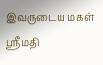இவருடைய மகள் ஸ்ரீமதி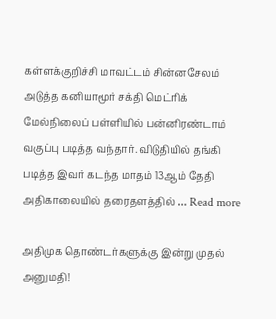கள்ளக்குறிச்சி மாவட்டம் சின்னசேலம் அடுத்த கனியாமூர் சக்தி மெட்ரிக் மேல்நிலைப் பள்ளியில் பன்னிரண்டாம் வகுப்பு படித்த வந்தார். விடுதியில் தங்கி படித்த இவர் கடந்த மாதம் 13ஆம் தேதி அதிகாலையில் தரைதளத்தில் … Read more

அதிமுக தொண்டர்களுக்கு இன்று முதல் அனுமதி!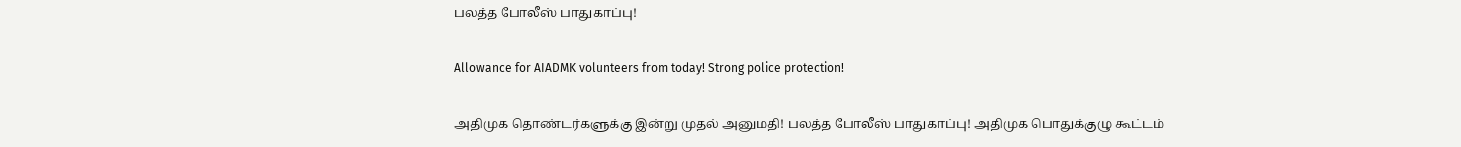பலத்த போலீஸ் பாதுகாப்பு!

Allowance for AIADMK volunteers from today! Strong police protection!

அதிமுக தொண்டர்களுக்கு இன்று முதல் அனுமதி! பலத்த போலீஸ் பாதுகாப்பு! அதிமுக பொதுக்குழு கூட்டம்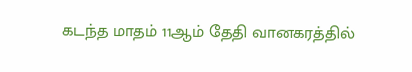கடந்த மாதம் 11ஆம் தேதி வானகரத்தில்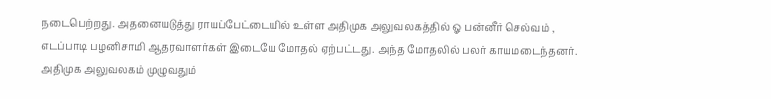நடைபெற்றது. அதனையடுத்து ராயப்பேட்டையில் உள்ள அதிமுக அலுவலகத்தில் ஓ பன்னீர் செல்வம் ,  எடப்பாடி பழனிசாமி ஆதரவாளர்கள் இடையே மோதல் ஏற்பட்டது. அந்த மோதலில் பலர் காயமடைந்தனர். அதிமுக அலுவலகம் முழுவதும்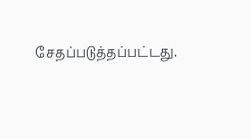சேதப்படுத்தப்பட்டது.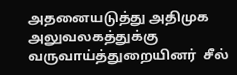அதனையடுத்து அதிமுக அலுவலகத்துக்கு வருவாய்த்துறையினர்  சீல்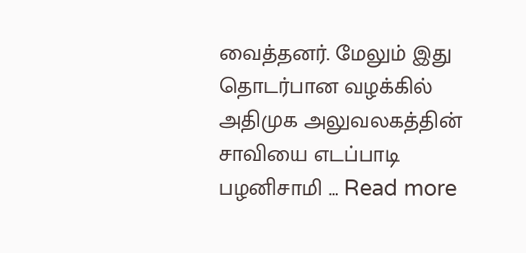வைத்தனர். மேலும் இது தொடர்பான வழக்கில் அதிமுக அலுவலகத்தின் சாவியை எடப்பாடி பழனிசாமி … Read more